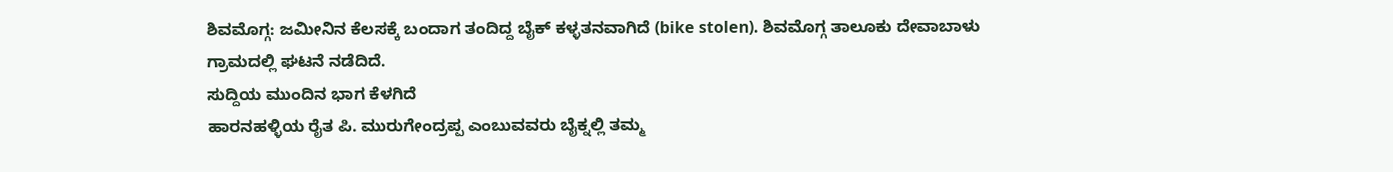ಶಿವಮೊಗ್ಗ: ಜಮೀನಿನ ಕೆಲಸಕ್ಕೆ ಬಂದಾಗ ತಂದಿದ್ದ ಬೈಕ್ ಕಳ್ಳತನವಾಗಿದೆ (bike stolen). ಶಿವಮೊಗ್ಗ ತಾಲೂಕು ದೇವಾಬಾಳು ಗ್ರಾಮದಲ್ಲಿ ಘಟನೆ ನಡೆದಿದೆ.
ಸುದ್ದಿಯ ಮುಂದಿನ ಭಾಗ ಕೆಳಗಿದೆ
ಹಾರನಹಳ್ಳಿಯ ರೈತ ಪಿ. ಮುರುಗೇಂದ್ರಪ್ಪ ಎಂಬುವವರು ಬೈಕ್ನಲ್ಲಿ ತಮ್ಮ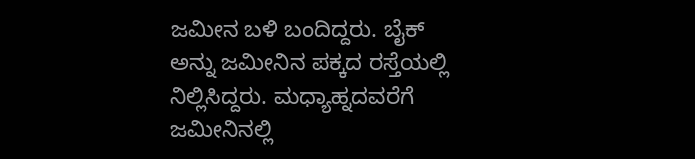ಜಮೀನ ಬಳಿ ಬಂದಿದ್ದರು. ಬೈಕ್ ಅನ್ನು ಜಮೀನಿನ ಪಕ್ಕದ ರಸ್ತೆಯಲ್ಲಿ ನಿಲ್ಲಿಸಿದ್ದರು. ಮಧ್ಯಾಹ್ನದವರೆಗೆ ಜಮೀನಿನಲ್ಲಿ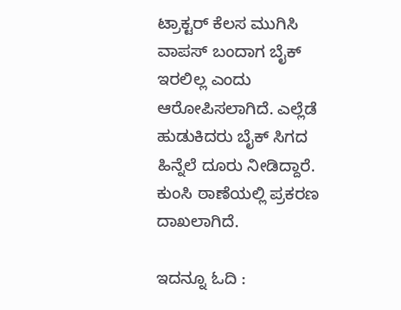ಟ್ರಾಕ್ಟರ್ ಕೆಲಸ ಮುಗಿಸಿ ವಾಪಸ್ ಬಂದಾಗ ಬೈಕ್ ಇರಲಿಲ್ಲ ಎಂದು ಆರೋಪಿಸಲಾಗಿದೆ. ಎಲ್ಲೆಡೆ ಹುಡುಕಿದರು ಬೈಕ್ ಸಿಗದ ಹಿನ್ನೆಲೆ ದೂರು ನೀಡಿದ್ದಾರೆ. ಕುಂಸಿ ಠಾಣೆಯಲ್ಲಿ ಪ್ರಕರಣ ದಾಖಲಾಗಿದೆ.

ಇದನ್ನೂ ಓದಿ :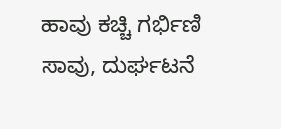ಹಾವು ಕಚ್ಚಿ ಗರ್ಭಿಣಿ ಸಾವು, ದುರ್ಘಟನೆ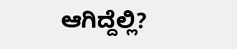ಆಗಿದ್ದೆಲ್ಲಿ?